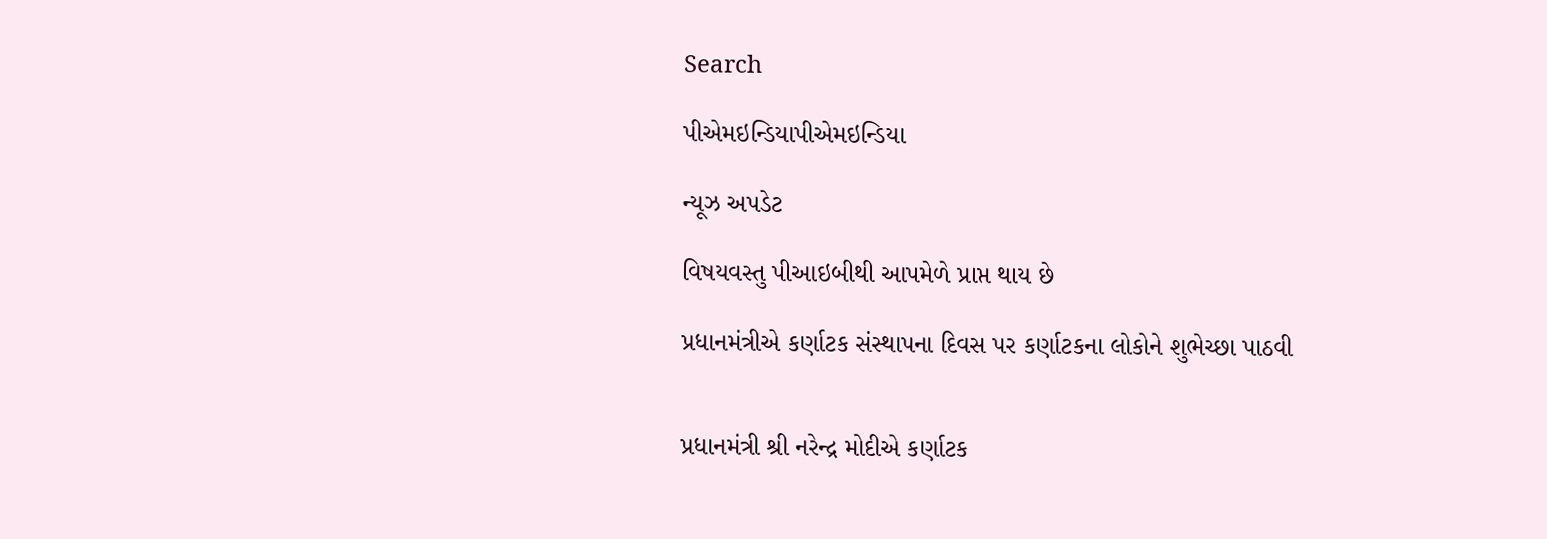Search

પીએમઇન્ડિયાપીએમઇન્ડિયા

ન્યૂઝ અપડેટ

વિષયવસ્તુ પીઆઇબીથી આપમેળે પ્રાપ્ત થાય છે

પ્રધાનમંત્રીએ કર્ણાટક સંસ્થાપના દિવસ પર કર્ણાટકના લોકોને શુભેચ્છા પાઠવી


પ્રધાનમંત્રી શ્રી નરેન્દ્ર મોદીએ કર્ણાટક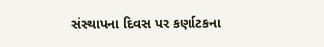સંસ્થાપના દિવસ પર કર્ણાટકના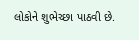લોકોને શુભેચ્છા પાઠવી છે.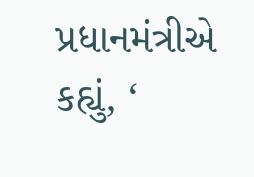પ્રધાનમંત્રીએ કહ્યું, ‘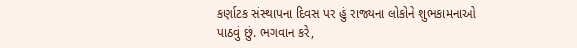કર્ણાટક સંસ્થાપના દિવસ પર હું રાજ્યના લોકોને શુભકામનાઓ પાઠવું છું. ભગવાન કરે,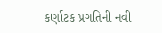કર્ણાટક પ્રગતિની નવી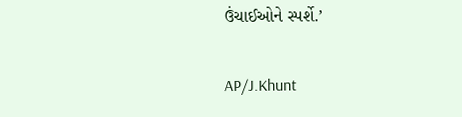ઉંચાઈઓને સ્પર્શે.’

AP/J.Khunt